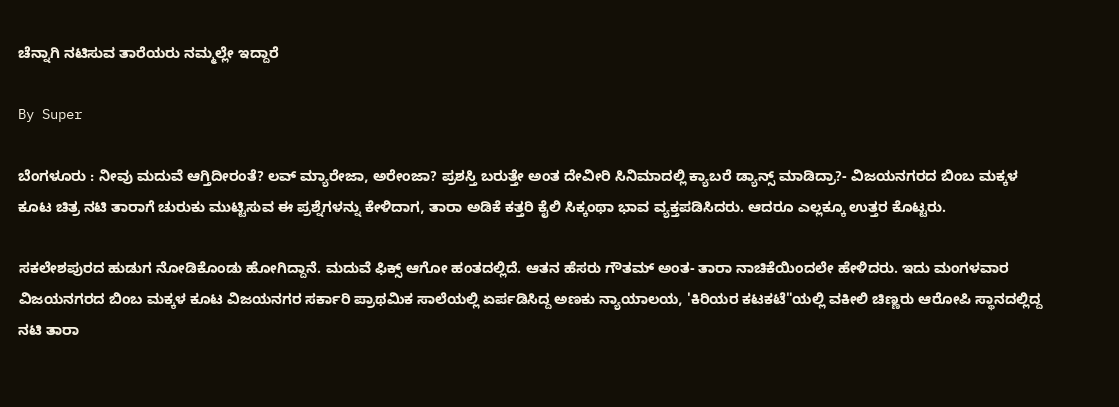ಚೆನ್ನಾಗಿ ನಟಿಸುವ ತಾರೆಯರು ನಮ್ಮಲ್ಲೇ ಇದ್ದಾರೆ

By Super

ಬೆಂಗಳೂರು : ನೀವು ಮದುವೆ ಆಗ್ತಿದೀರಂತೆ? ಲವ್‌ ಮ್ಯಾರೇಜಾ, ಅರೇಂಜಾ? ಪ್ರಶಸ್ತಿ ಬರುತ್ತೇ ಅಂತ ದೇವೀರಿ ಸಿನಿಮಾದಲ್ಲಿ ಕ್ಯಾಬರೆ ಡ್ಯಾನ್ಸ್‌ ಮಾಡಿದ್ರಾ?- ವಿಜಯನಗರದ ಬಿಂಬ ಮಕ್ಕಳ ಕೂಟ ಚಿತ್ರ ನಟಿ ತಾರಾಗೆ ಚುರುಕು ಮುಟ್ಟಿಸುವ ಈ ಪ್ರಶ್ನೆಗಳನ್ನು ಕೇಳಿದಾಗ, ತಾರಾ ಅಡಿಕೆ ಕತ್ತರಿ ಕೈಲಿ ಸಿಕ್ಕಂಥಾ ಭಾವ ವ್ಯಕ್ತಪಡಿಸಿದರು. ಆದರೂ ಎಲ್ಲಕ್ಕೂ ಉತ್ತರ ಕೊಟ್ಟರು.

ಸಕಲೇಶಪುರದ ಹುಡುಗ ನೋಡಿಕೊಂಡು ಹೋಗಿದ್ದಾನೆ. ಮದುವೆ ಫಿಕ್ಸ್‌ ಆಗೋ ಹಂತದಲ್ಲಿದೆ. ಆತನ ಹೆಸರು ಗೌತಮ್‌ ಅಂತ- ತಾರಾ ನಾಚಿಕೆಯಿಂದಲೇ ಹೇಳಿದರು. ಇದು ಮಂಗಳವಾರ ವಿಜಯನಗರದ ಬಿಂಬ ಮಕ್ಕಳ ಕೂಟ ವಿಜಯನಗರ ಸರ್ಕಾರಿ ಪ್ರಾಥಮಿಕ ಸಾಲೆಯಲ್ಲಿ ಏರ್ಪಡಿಸಿದ್ದ ಅಣಕು ನ್ಯಾಯಾಲಯ, 'ಕಿರಿಯರ ಕಟಕಟೆ"ಯಲ್ಲಿ ವಕೀಲಿ ಚಿಣ್ಣರು ಆರೋಪಿ ಸ್ಥಾನದಲ್ಲಿದ್ದ ನಟಿ ತಾರಾ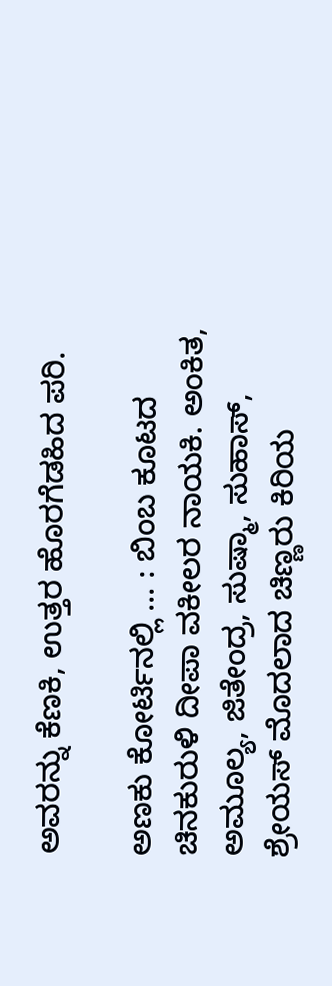ಅವರನ್ನು ಕೆಣಕಿ, ಉತ್ತರ ಹೊರಗೆಡಹಿದ ಪರಿ.

ಅಣಕು ಕೋರ್ಟಿನಲ್ಲಿ ... : ಬಿಂಬ ಕೂಟದ ಚಿನಕುರುಳಿ ದೀಪಾ ವಕೀಲರ ನಾಯಕಿ. ಅಂಕಿತ, ಅಮೂಲ್ಯ, ಜಿತೇಂದ್ರ, ಸುಷ್ಮಾ, ಸುಹಾಸ್‌, ಶ್ರೇಯಸ್‌ ಮೊದಲಾದ ಚಿಣ್ಣರು ಕಿರಿಯ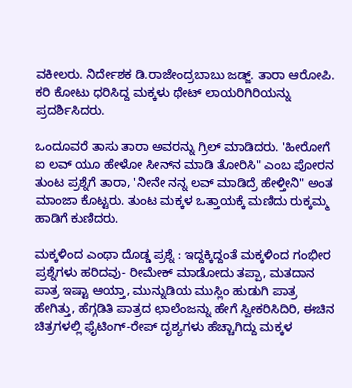ವಕೀಲರು. ನಿರ್ದೇಶಕ ಡಿ.ರಾಜೇಂದ್ರಬಾಬು ಜಡ್ಜ್‌. ತಾರಾ ಆರೋಪಿ. ಕರಿ ಕೋಟು ಧರಿಸಿದ್ದ ಮಕ್ಕಳು ಥೇಟ್‌ ಲಾಯರಿಗಿರಿಯನ್ನು ಪ್ರದರ್ಶಿಸಿದರು.

ಒಂದೂವರೆ ತಾಸು ತಾರಾ ಅವರನ್ನು ಗ್ರಿಲ್‌ ಮಾಡಿದರು. 'ಹೀರೋಗೆ ಐ ಲವ್‌ ಯೂ ಹೇಳೋ ಸೀನ್‌ನ ಮಾಡಿ ತೋರಿಸಿ" ಎಂಬ ಪೋರನ ತುಂಟ ಪ್ರಶ್ನೆಗೆ ತಾರಾ, 'ನೀನೇ ನನ್ನ ಲವ್‌ ಮಾಡಿದ್ರೆ ಹೇಳ್ತೀನಿ" ಅಂತ ಮಾಂಜಾ ಕೊಟ್ಟರು. ತುಂಟ ಮಕ್ಕಳ ಒತ್ತಾಯಕ್ಕೆ ಮಣಿದು ರುಕ್ಕಮ್ಮ ಹಾಡಿಗೆ ಕುಣಿದರು.

ಮಕ್ಕಳಿಂದ ಎಂಥಾ ದೊಡ್ಡ ಪ್ರಶ್ನೆ : ಇದ್ದಕ್ಕಿದ್ದಂತೆ ಮಕ್ಕಳಿಂದ ಗಂಭೀರ ಪ್ರಶ್ನೆಗಳು ಹರಿದವು- ರೀಮೇಕ್‌ ಮಾಡೋದು ತಪ್ಪಾ, ಮತದಾನ ಪಾತ್ರ ಇಷ್ಟಾ ಆಯ್ತಾ, ಮುನ್ನುಡಿಯ ಮುಸ್ಲಿಂ ಹುಡುಗಿ ಪಾತ್ರ ಹೇಗಿತ್ತು, ಹೆಗ್ಗಡಿತಿ ಪಾತ್ರದ ಛಾಲೆಂಜನ್ನು ಹೇಗೆ ಸ್ವೀಕರಿಸಿದಿರಿ, ಈಚಿನ ಚಿತ್ರಗಳಲ್ಲಿ ಫೈಟಿಂಗ್‌-ರೇಪ್‌ ದೃಶ್ಯಗಳು ಹೆಚ್ಚಾಗಿದ್ದು ಮಕ್ಕಳ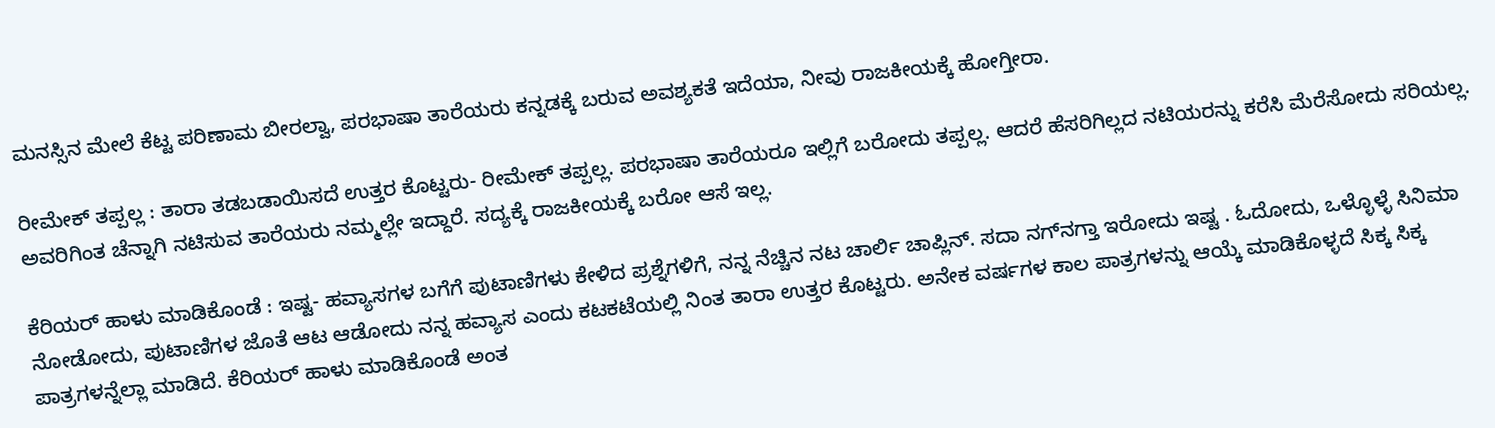ಮನಸ್ಸಿನ ಮೇಲೆ ಕೆಟ್ಟ ಪರಿಣಾಮ ಬೀರಲ್ವಾ, ಪರಭಾಷಾ ತಾರೆಯರು ಕನ್ನಡಕ್ಕೆ ಬರುವ ಅವಶ್ಯಕತೆ ಇದೆಯಾ, ನೀವು ರಾಜಕೀಯಕ್ಕೆ ಹೋಗ್ತೀರಾ.

ರೀಮೇಕ್‌ ತಪ್ಪಲ್ಲ : ತಾರಾ ತಡಬಡಾಯಿಸದೆ ಉತ್ತರ ಕೊಟ್ಟರು- ರೀಮೇಕ್‌ ತಪ್ಪಲ್ಲ. ಪರಭಾಷಾ ತಾರೆಯರೂ ಇಲ್ಲಿಗೆ ಬರೋದು ತಪ್ಪಲ್ಲ. ಆದರೆ ಹೆಸರಿಗಿಲ್ಲದ ನಟಿಯರನ್ನು ಕರೆಸಿ ಮೆರೆಸೋದು ಸರಿಯಲ್ಲ. ಅವರಿಗಿಂತ ಚೆನ್ನಾಗಿ ನಟಿಸುವ ತಾರೆಯರು ನಮ್ಮಲ್ಲೇ ಇದ್ದಾರೆ. ಸದ್ಯಕ್ಕೆ ರಾಜಕೀಯಕ್ಕೆ ಬರೋ ಆಸೆ ಇಲ್ಲ.

ಕೆರಿಯರ್‌ ಹಾಳು ಮಾಡಿಕೊಂಡೆ : ಇಷ್ಟ- ಹವ್ಯಾಸಗಳ ಬಗೆಗೆ ಪುಟಾಣಿಗಳು ಕೇಳಿದ ಪ್ರಶ್ನೆಗಳಿಗೆ, ನನ್ನ ನೆಚ್ಚಿನ ನಟ ಚಾರ್ಲಿ ಚಾಪ್ಲಿನ್‌. ಸದಾ ನಗ್‌ನಗ್ತಾ ಇರೋದು ಇಷ್ಟ . ಓದೋದು, ಒಳ್ಳೊಳ್ಳೆ ಸಿನಿಮಾ ನೋಡೋದು, ಪುಟಾಣಿಗಳ ಜೊತೆ ಆಟ ಆಡೋದು ನನ್ನ ಹವ್ಯಾಸ ಎಂದು ಕಟಕಟೆಯಲ್ಲಿ ನಿಂತ ತಾರಾ ಉತ್ತರ ಕೊಟ್ಟರು. ಅನೇಕ ವರ್ಷಗಳ ಕಾಲ ಪಾತ್ರಗಳನ್ನು ಆಯ್ಕೆ ಮಾಡಿಕೊಳ್ಳದೆ ಸಿಕ್ಕ ಸಿಕ್ಕ ಪಾತ್ರಗಳನ್ನೆಲ್ಲಾ ಮಾಡಿದೆ. ಕೆರಿಯರ್‌ ಹಾಳು ಮಾಡಿಕೊಂಡೆ ಅಂತ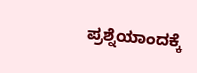ಪ್ರಶ್ನೆಯಾಂದಕ್ಕೆ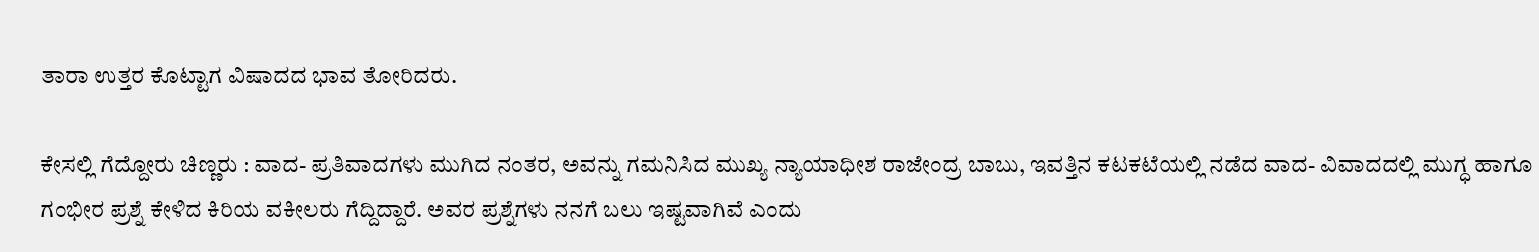ತಾರಾ ಉತ್ತರ ಕೊಟ್ಟಾಗ ವಿಷಾದದ ಭಾವ ತೋರಿದರು.

ಕೇಸಲ್ಲಿ ಗೆದ್ದೋರು ಚಿಣ್ಣರು : ವಾದ- ಪ್ರತಿವಾದಗಳು ಮುಗಿದ ನಂತರ, ಅವನ್ನು ಗಮನಿಸಿದ ಮುಖ್ಯ ನ್ಯಾಯಾಧೀಶ ರಾಜೇಂದ್ರ ಬಾಬು, ಇವತ್ತಿನ ಕಟಕಟೆಯಲ್ಲಿ ನಡೆದ ವಾದ- ವಿವಾದದಲ್ಲಿ ಮುಗ್ಧ ಹಾಗೂ ಗಂಭೀರ ಪ್ರಶ್ನೆ ಕೇಳಿದ ಕಿರಿಯ ವಕೀಲರು ಗೆದ್ದಿದ್ದಾರೆ. ಅವರ ಪ್ರಶ್ನೆಗಳು ನನಗೆ ಬಲು ಇಷ್ಟವಾಗಿವೆ ಎಂದು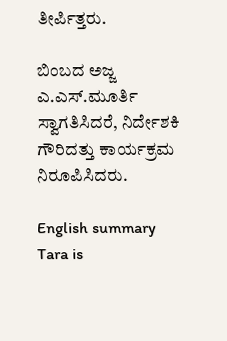ತೀರ್ಪಿತ್ತರು.

ಬಿಂಬದ ಅಜ್ಜ ಎ.ಎಸ್‌.ಮೂರ್ತಿ ಸ್ವಾಗತಿಸಿದರೆ, ನಿರ್ದೇಶಕಿ ಗೌರಿದತ್ತು ಕಾರ್ಯಕ್ರಮ ನಿರೂಪಿಸಿದರು.

English summary
Tara is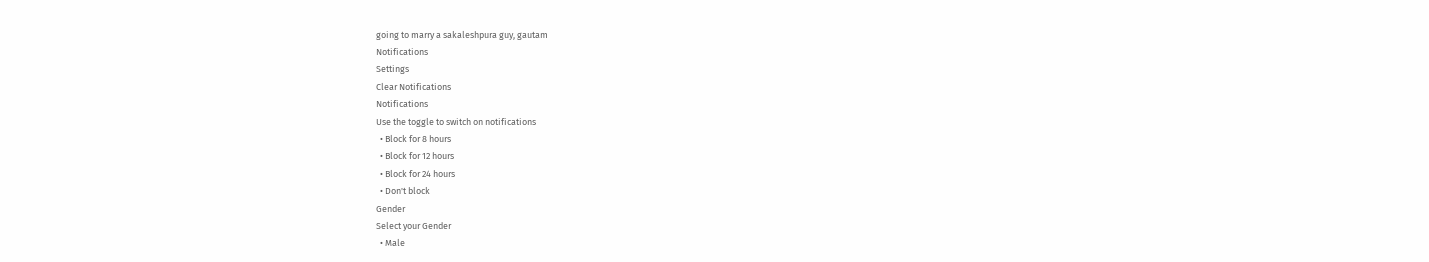going to marry a sakaleshpura guy, gautam
Notifications
Settings
Clear Notifications
Notifications
Use the toggle to switch on notifications
  • Block for 8 hours
  • Block for 12 hours
  • Block for 24 hours
  • Don't block
Gender
Select your Gender
  • Male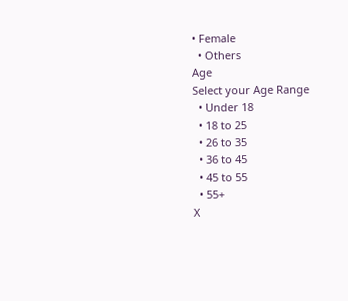• Female
  • Others
Age
Select your Age Range
  • Under 18
  • 18 to 25
  • 26 to 35
  • 36 to 45
  • 45 to 55
  • 55+
X